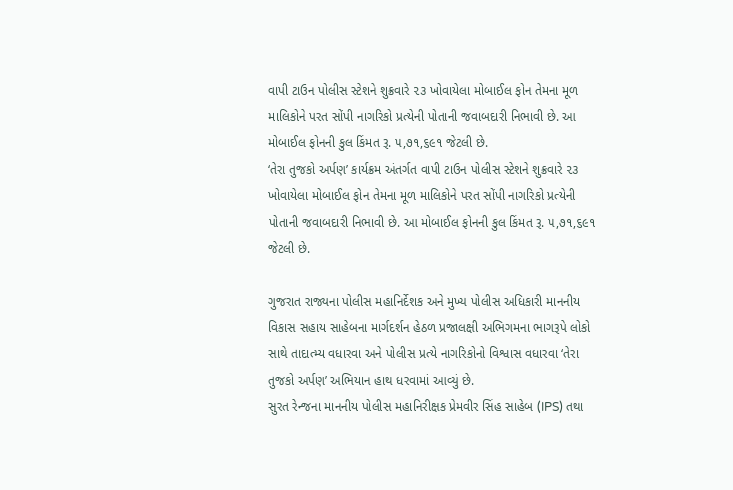વાપી ટાઉન પોલીસ સ્ટેશને શુક્રવારે ૨૩ ખોવાયેલા મોબાઈલ ફોન તેમના મૂળ માલિકોને પરત સોંપી નાગરિકો પ્રત્યેની પોતાની જવાબદારી નિભાવી છે. આ મોબાઈલ ફોનની કુલ કિંમત રૂ. ૫,૭૧,૬૯૧ જેટલી છે.
‘તેરા તુજકો અર્પણ’ કાર્યક્રમ અંતર્ગત વાપી ટાઉન પોલીસ સ્ટેશને શુક્રવારે ૨૩ ખોવાયેલા મોબાઈલ ફોન તેમના મૂળ માલિકોને પરત સોંપી નાગરિકો પ્રત્યેની પોતાની જવાબદારી નિભાવી છે. આ મોબાઈલ ફોનની કુલ કિંમત રૂ. ૫,૭૧,૬૯૧ જેટલી છે.

ગુજરાત રાજ્યના પોલીસ મહાનિર્દેશક અને મુખ્ય પોલીસ અધિકારી માનનીય વિકાસ સહાય સાહેબના માર્ગદર્શન હેઠળ પ્રજાલક્ષી અભિગમના ભાગરૂપે લોકો સાથે તાદાત્મ્ય વધારવા અને પોલીસ પ્રત્યે નાગરિકોનો વિશ્વાસ વધારવા ‘તેરા તુજકો અર્પણ’ અભિયાન હાથ ધરવામાં આવ્યું છે.
સુરત રેન્જના માનનીય પોલીસ મહાનિરીક્ષક પ્રેમવીર સિંહ સાહેબ (IPS) તથા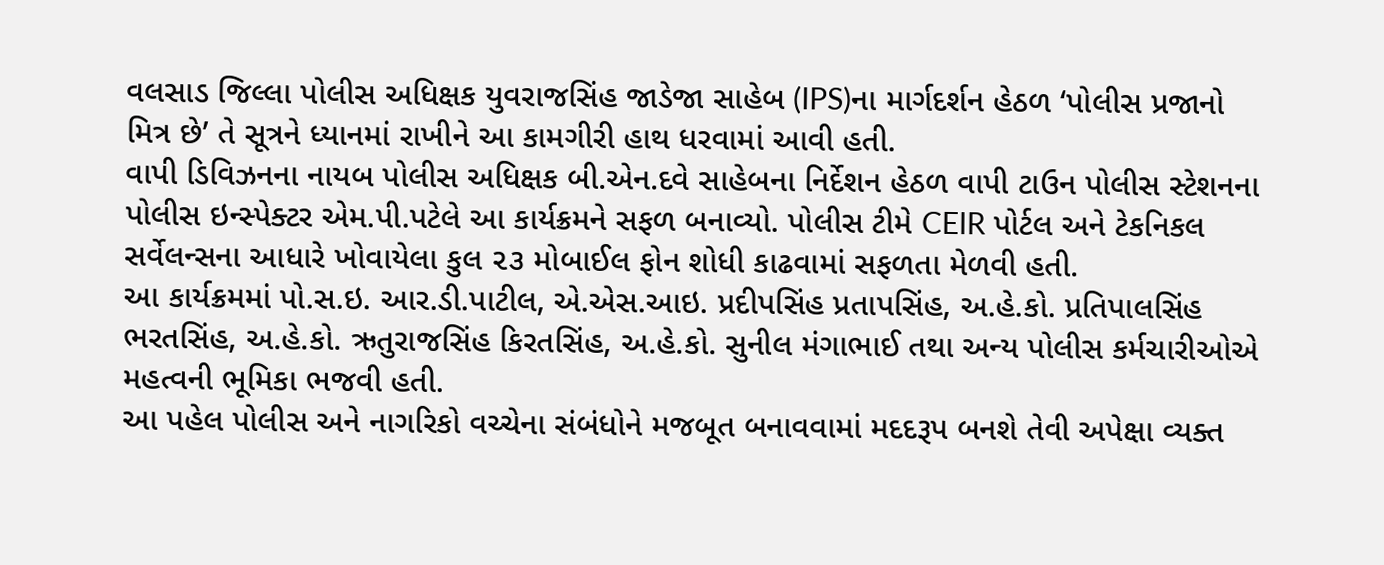વલસાડ જિલ્લા પોલીસ અધિક્ષક યુવરાજસિંહ જાડેજા સાહેબ (IPS)ના માર્ગદર્શન હેઠળ ‘પોલીસ પ્રજાનો મિત્ર છે’ તે સૂત્રને ધ્યાનમાં રાખીને આ કામગીરી હાથ ધરવામાં આવી હતી.
વાપી ડિવિઝનના નાયબ પોલીસ અધિક્ષક બી.એન.દવે સાહેબના નિર્દેશન હેઠળ વાપી ટાઉન પોલીસ સ્ટેશનના પોલીસ ઇન્સ્પેક્ટર એમ.પી.પટેલે આ કાર્યક્રમને સફળ બનાવ્યો. પોલીસ ટીમે CEIR પોર્ટલ અને ટેકનિકલ સર્વેલન્સના આધારે ખોવાયેલા કુલ ૨૩ મોબાઈલ ફોન શોધી કાઢવામાં સફળતા મેળવી હતી.
આ કાર્યક્રમમાં પો.સ.ઇ. આર.ડી.પાટીલ, એ.એસ.આઇ. પ્રદીપસિંહ પ્રતાપસિંહ, અ.હે.કો. પ્રતિપાલસિંહ ભરતસિંહ, અ.હે.કો. ઋતુરાજસિંહ કિરતસિંહ, અ.હે.કો. સુનીલ મંગાભાઈ તથા અન્ય પોલીસ કર્મચારીઓએ મહત્વની ભૂમિકા ભજવી હતી.
આ પહેલ પોલીસ અને નાગરિકો વચ્ચેના સંબંધોને મજબૂત બનાવવામાં મદદરૂપ બનશે તેવી અપેક્ષા વ્યક્ત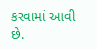કરવામાં આવી છે.